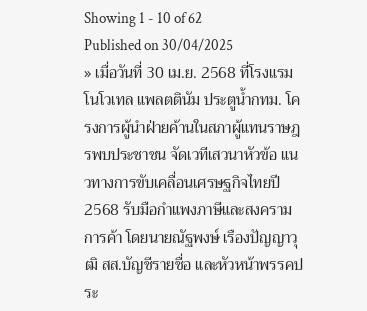Showing 1 - 10 of 62
Published on 30/04/2025
» เมื่อวันที่ 30 เม.ย. 2568 ที่โรงแรมโนโวเทล แพลตตินัม ประตูน้ำกทม. โครงการผู้นำฝ่ายค้านในสภาผู้แทนราษฎรพบประชาชน จัดเวทีเสวนาหัวข้อ แนวทางการขับเคลื่อนเศรษฐกิจไทยปี 2568 รับมือกำแพงภาษีและสงครามการค้า โดยนายณัฐพงษ์ เรืองปัญญาวุฒิ สส.บัญชีรายชื่อ และหัวหน้าพรรคประ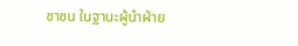ชาชน ในฐานะผู้นำฝ่าย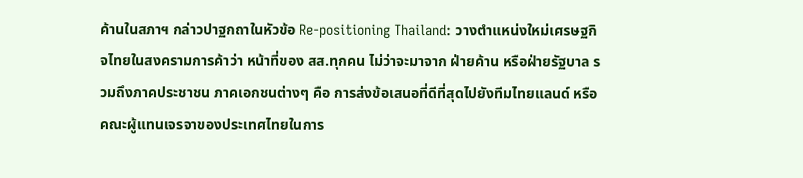ค้านในสภาฯ กล่าวปาฐกถาในหัวข้อ Re-positioning Thailand: วางตำแหน่งใหม่เศรษฐกิจไทยในสงครามการค้าว่า หน้าที่ของ สส.ทุกคน ไม่ว่าจะมาจาก ฝ่ายค้าน หรือฝ่ายรัฐบาล รวมถึงภาคประชาชน ภาคเอกชนต่างๆ คือ การส่งข้อเสนอที่ดีที่สุดไปยังทีมไทยแลนด์ หรือคณะผู้แทนเจรจาของประเทศไทยในการ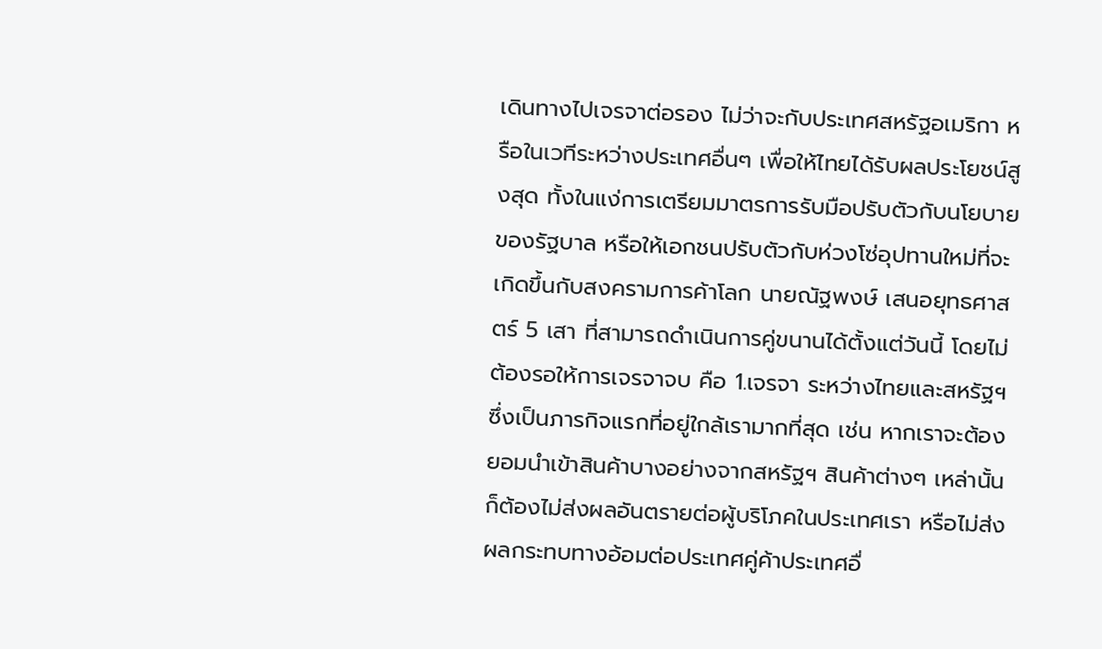เดินทางไปเจรจาต่อรอง ไม่ว่าจะกับประเทศสหรัฐอเมริกา หรือในเวทีระหว่างประเทศอื่นๆ เพื่อให้ไทยได้รับผลประโยชน์สูงสุด ทั้งในแง่การเตรียมมาตรการรับมือปรับตัวกับนโยบายของรัฐบาล หรือให้เอกชนปรับตัวกับห่วงโซ่อุปทานใหม่ที่จะเกิดขึ้นกับสงครามการค้าโลก นายณัฐพงษ์ เสนอยุทธศาสตร์ 5 เสา ที่สามารถดำเนินการคู่ขนานได้ตั้งแต่วันนี้ โดยไม่ต้องรอให้การเจรจาจบ คือ 1.เจรจา ระหว่างไทยและสหรัฐฯ ซึ่งเป็นภารกิจแรกที่อยู่ใกล้เรามากที่สุด เช่น หากเราจะต้องยอมนำเข้าสินค้าบางอย่างจากสหรัฐฯ สินค้าต่างๆ เหล่านั้นก็ต้องไม่ส่งผลอันตรายต่อผู้บริโภคในประเทศเรา หรือไม่ส่งผลกระทบทางอ้อมต่อประเทศคู่ค้าประเทศอื่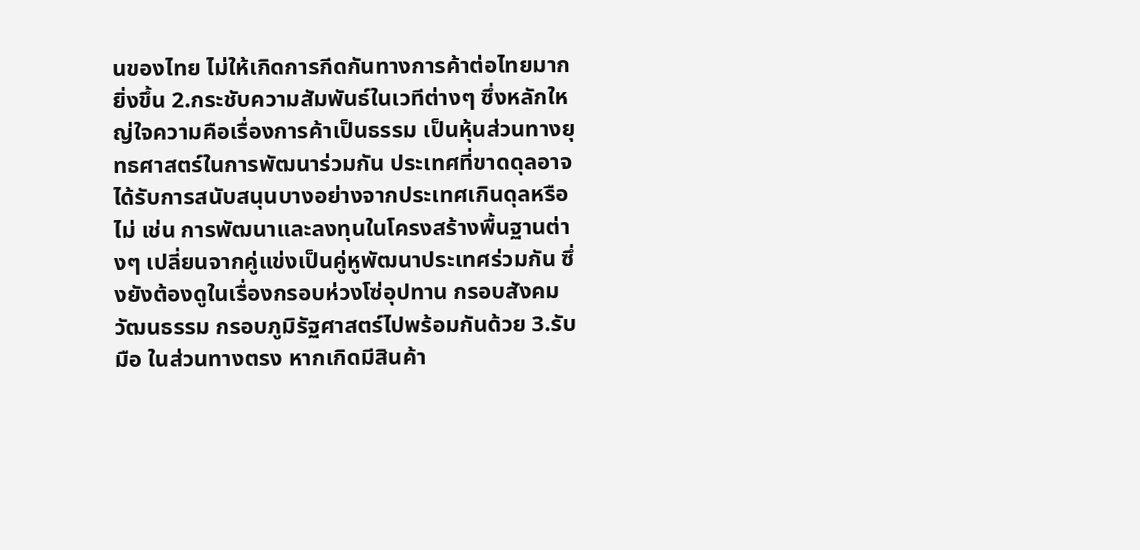นของไทย ไม่ให้เกิดการกีดกันทางการค้าต่อไทยมากยิ่งขึ้น 2.กระชับความสัมพันธ์ในเวทีต่างๆ ซึ่งหลักใหญ่ใจความคือเรื่องการค้าเป็นธรรม เป็นหุ้นส่วนทางยุทธศาสตร์ในการพัฒนาร่วมกัน ประเทศที่ขาดดุลอาจได้รับการสนับสนุนบางอย่างจากประเทศเกินดุลหรือไม่ เช่น การพัฒนาและลงทุนในโครงสร้างพื้นฐานต่างๆ เปลี่ยนจากคู่แข่งเป็นคู่หูพัฒนาประเทศร่วมกัน ซึ่งยังต้องดูในเรื่องกรอบห่วงโซ่อุปทาน กรอบสังคมวัฒนธรรม กรอบภูมิรัฐศาสตร์ไปพร้อมกันด้วย 3.รับมือ ในส่วนทางตรง หากเกิดมีสินค้า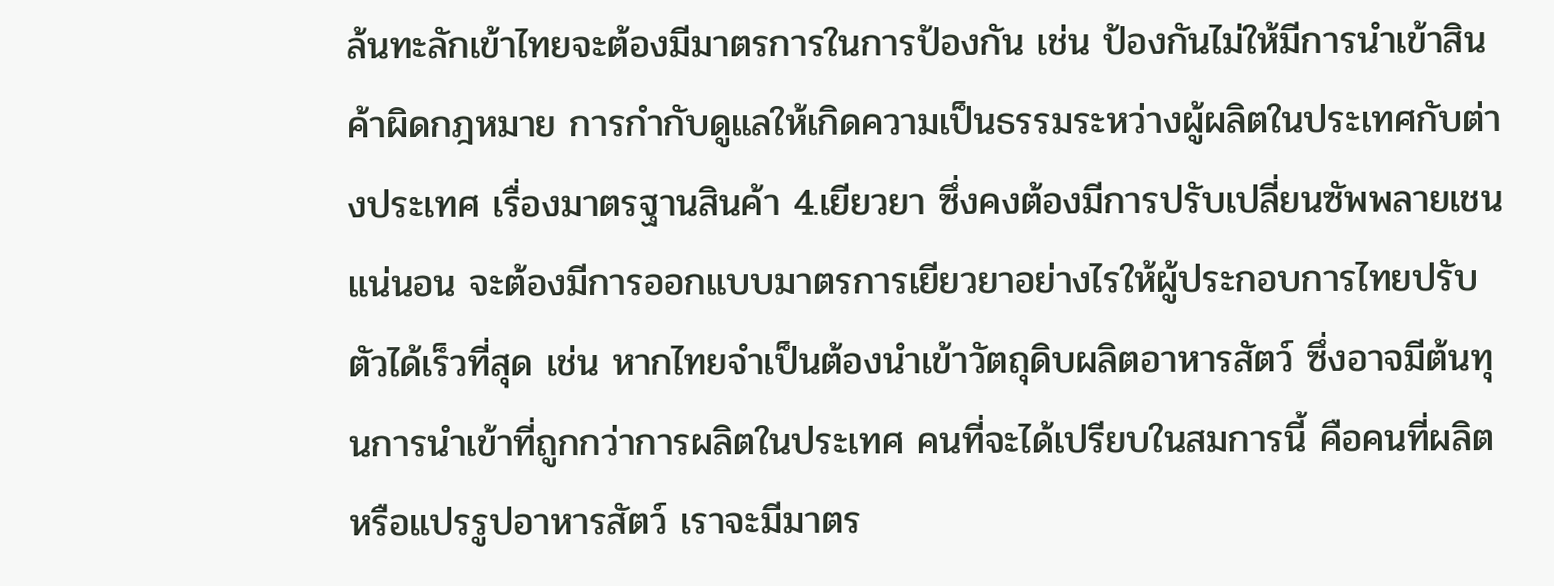ล้นทะลักเข้าไทยจะต้องมีมาตรการในการป้องกัน เช่น ป้องกันไม่ให้มีการนำเข้าสินค้าผิดกฎหมาย การกำกับดูแลให้เกิดความเป็นธรรมระหว่างผู้ผลิตในประเทศกับต่างประเทศ เรื่องมาตรฐานสินค้า 4.เยียวยา ซึ่งคงต้องมีการปรับเปลี่ยนซัพพลายเชนแน่นอน จะต้องมีการออกแบบมาตรการเยียวยาอย่างไรให้ผู้ประกอบการไทยปรับตัวได้เร็วที่สุด เช่น หากไทยจำเป็นต้องนำเข้าวัตถุดิบผลิตอาหารสัตว์ ซึ่งอาจมีต้นทุนการนำเข้าที่ถูกกว่าการผลิตในประเทศ คนที่จะได้เปรียบในสมการนี้ คือคนที่ผลิตหรือแปรรูปอาหารสัตว์ เราจะมีมาตร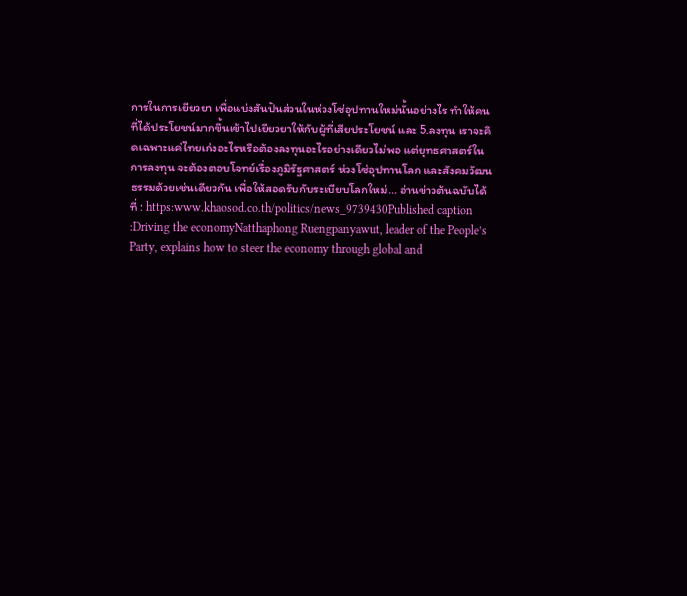การในการเยียวยา เพื่อแบ่งสันปันส่วนในห่วงโซ่อุปทานใหม่นั้นอย่างไร ทำให้คนที่ได้ประโยชน์มากขึ้นเข้าไปเยียวยาให้กับผู้ที่เสียประโยชน์ และ 5.ลงทุน เราจะคิดเฉพาะแค่ไทยเก่งอะไรหรือต้องลงทุนอะไรอย่างเดียวไม่พอ แต่ยุทธศาสตร์ในการลงทุน จะต้องตอบโจทย์เรื่องภูมิรัฐศาสตร์ ห่วงโซ่อุปทานโลก และสังคมวัฒนธรรมด้วยเช่นเดียวกัน เพื่อให้สอดรับกับระเบียบโลกใหม่... อ่านข่าวต้นฉบับได้ที่ : https:www.khaosod.co.th/politics/news_9739430Published caption :Driving the economyNatthaphong Ruengpanyawut, leader of the People’s Party, explains how to steer the economy through global and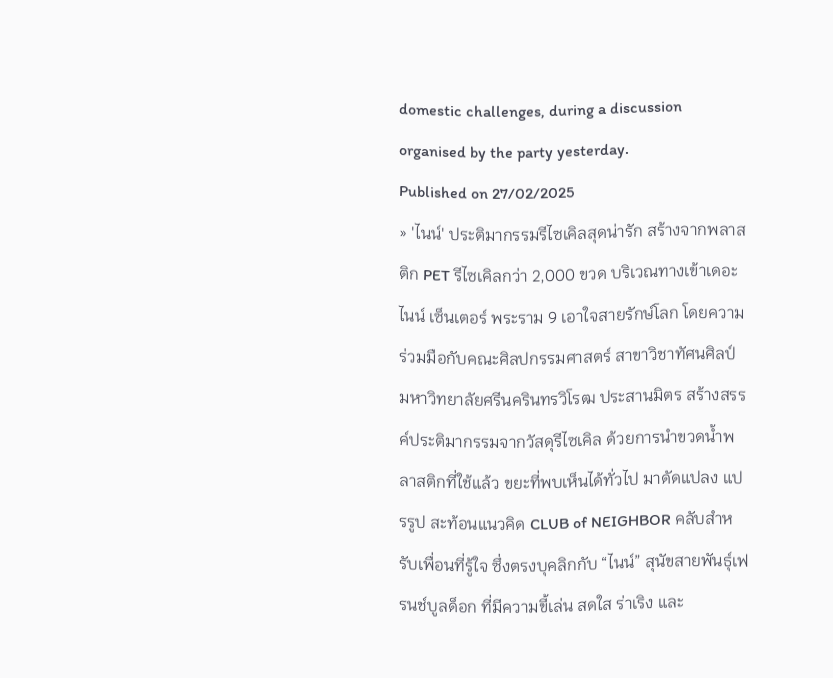domestic challenges, during a discussion organised by the party yesterday.
Published on 27/02/2025
» 'ไนน์' ประติมากรรมรีไซเคิลสุดน่ารัก สร้างจากพลาสติก PET รีไซเคิลกว่า 2,000 ขวด บริเวณทางเข้าเดอะไนน์ เซ็นเตอร์ พระราม 9 เอาใจสายรักษ์โลก โดยความร่วมมือกับคณะศิลปกรรมศาสตร์ สาขาวิชาทัศนศิลป์ มหาวิทยาลัยศรีนครินทรวิโรฒ ประสานมิตร สร้างสรรค์ประติมากรรมจากวัสดุรีไซเคิล ด้วยการนำขวดน้ำพลาสติกที่ใช้แล้ว ขยะที่พบเห็นได้ทั่วไป มาดัดแปลง แปรรูป สะท้อนแนวคิด CLUB of NEIGHBOR คลับสำหรับเพื่อนที่รู้ใจ ซึ่งตรงบุคลิกกับ “ไนน์” สุนัขสายพันธุ์เฟรนช์บูลด็อก ที่มีความขี้เล่น สดใส ร่าเริง และ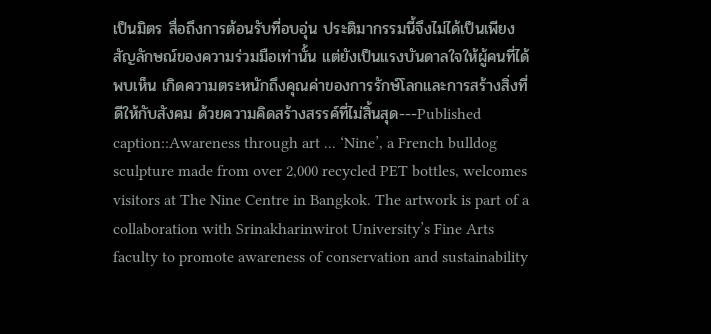เป็นมิตร สื่อถึงการต้อนรับที่อบอุ่น ประติมากรรมนี้จึงไม่ได้เป็นเพียงสัญลักษณ์ของความร่วมมือเท่านั้น แต่ยังเป็นแรงบันดาลใจให้ผู้คนที่ได้พบเห็น เกิดความตระหนักถึงคุณค่าของการรักษ์โลกและการสร้างสิ่งที่ดีให้กับสังคม ด้วยความคิดสร้างสรรค์ที่ไม่สิ้นสุด---Published caption::Awareness through art ... ‘Nine’, a French bulldog sculpture made from over 2,000 recycled PET bottles, welcomes visitors at The Nine Centre in Bangkok. The artwork is part of a collaboration with Srinakharinwirot University’s Fine Arts faculty to promote awareness of conservation and sustainability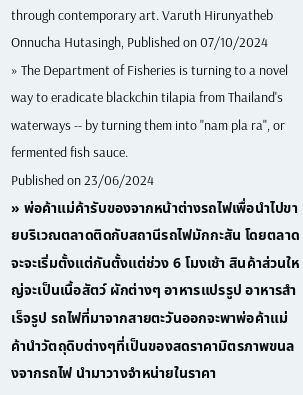through contemporary art. Varuth Hirunyatheb
Onnucha Hutasingh, Published on 07/10/2024
» The Department of Fisheries is turning to a novel way to eradicate blackchin tilapia from Thailand's waterways -- by turning them into "nam pla ra", or fermented fish sauce.
Published on 23/06/2024
» พ่อค้าแม่ค้ารับของจากหน้าต่างรถไฟเพื่อนำไปขายบริเวณตลาดติดกับสถานีรถไฟมักกะสัน โดยตลาดจะจะเริ่มตั้งแต่กันตั้งแต่ช่วง 6 โมงเช้า สินค้าส่วนใหญ่จะเป็นเนื้อสัตว์ ผักต่างๆ อาหารแปรรูป อาหารสำเร็จรูป รถไฟที่มาจากสายตะวันออกจะพาพ่อค้าแม่ค้านำวัตถุดิบต่างๆที่เป็นของสดราคามิตรภาพขนลงจากรถไฟ นำมาวางจำหน่ายในราคา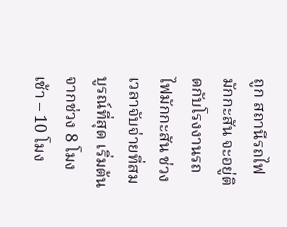ถูก สถานีรถไฟมักกะสัน จะอยู่ติดกับโรงงานรถไฟมักกะสัน ช่วงเวลาจับจ่ายที่สมบูรณ์ที่สุด เริ่มต้นจากช่วง 8 โมงเช้า – 10 โมง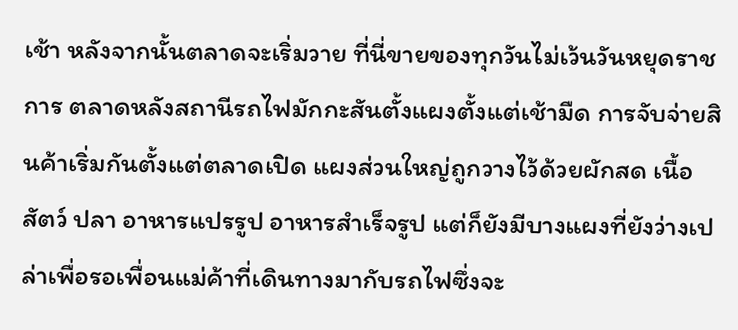เช้า หลังจากนั้นตลาดจะเริ่มวาย ที่นี่ขายของทุกวันไม่เว้นวันหยุดราชการ ตลาดหลังสถานีรถไฟมักกะสันตั้งแผงตั้งแต่เช้ามืด การจับจ่ายสินค้าเริ่มกันตั้งแต่ตลาดเปิด แผงส่วนใหญ่ถูกวางไว้ด้วยผักสด เนื้อสัตว์ ปลา อาหารแปรรูป อาหารสำเร็จรูป แต่ก็ยังมีบางแผงที่ยังว่างเปล่าเพื่อรอเพื่อนแม่ค้าที่เดินทางมากับรถไฟซึ่งจะ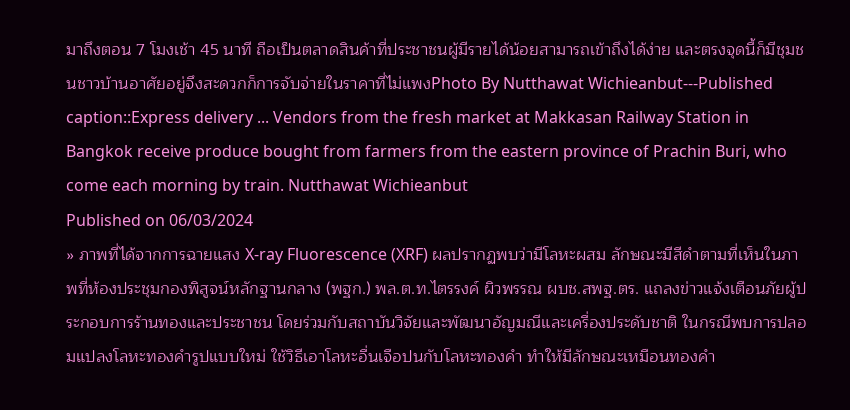มาถึงตอน 7 โมงเช้า 45 นาที ถือเป็นตลาดสินค้าที่ประชาชนผู้มีรายได้น้อยสามารถเข้าถึงได้ง่าย และตรงจุดนี้ก็มีชุมชนชาวบ้านอาศัยอยู่จึงสะดวกก็การจับจ่ายในราคาที่ไม่แพงPhoto By Nutthawat Wichieanbut---Published caption::Express delivery ... Vendors from the fresh market at Makkasan Railway Station in Bangkok receive produce bought from farmers from the eastern province of Prachin Buri, who come each morning by train. Nutthawat Wichieanbut
Published on 06/03/2024
» ภาพที่ได้จากการฉายแสง X-ray Fluorescence (XRF) ผลปรากฏพบว่ามีโลหะผสม ลักษณะมีสีดำตามที่เห็นในภาพที่ห้องประชุมกองพิสูจน์หลักฐานกลาง (พฐก.) พล.ต.ท.ไตรรงค์ ผิวพรรณ ผบช.สพฐ.ตร. แถลงข่าวแจ้งเตือนภัยผู้ประกอบการร้านทองและประชาชน โดยร่วมกับสถาบันวิจัยและพัฒนาอัญมณีและเครื่องประดับชาติ ในกรณีพบการปลอมแปลงโลหะทองคำรูปแบบใหม่ ใช้วิธีเอาโลหะอื่นเจือปนกับโลหะทองคำ ทำให้มีลักษณะเหมือนทองคำ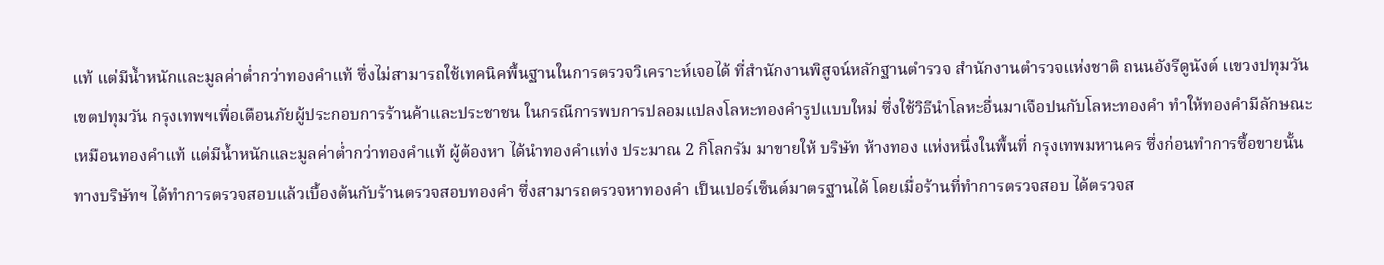แท้ แต่มีน้ำหนักและมูลค่าต่ำกว่าทองคำแท้ ซึ่งไม่สามารถใช้เทคนิคพื้นฐานในการตรวจวิเคราะห์เจอได้ ที่สำนักงานพิสูจน์หลักฐานตำรวจ สำนักงานตำรวจแห่งชาติ ถนนอังรีดูนังต์ เเขวงปทุมวัน เขตปทุมวัน กรุงเทพฯเพื่อเตือนภัยผู้ประกอบการร้านค้าและประชาชน ในกรณีการพบการปลอมแปลงโลหะทองคำรูปแบบใหม่ ซึ่งใช้วิธีนำโลหะอื่นมาเจือปนกับโลหะทองคำ ทำให้ทองคำมีลักษณะเหมือนทองคำแท้ แต่มีน้ำหนักและมูลค่าต่ำกว่าทองคำแท้ ผู้ต้องหา ได้นำทองคำแท่ง ประมาณ 2 กิโลกรัม มาขายให้ บริษัท ห้างทอง แห่งหนึ่งในพื้นที่ กรุงเทพมหานคร ซึ่งก่อนทำการซื้อขายนั้น ทางบริษัทฯ ได้ทำการตรวจสอบแล้วเบื้องต้นกับร้านตรวจสอบทองคำ ซึ่งสามารถตรวจหาทองคำ เป็นเปอร์เซ็นต์มาตรฐานได้ โดยเมื่อร้านที่ทำการตรวจสอบ ได้ตรวจส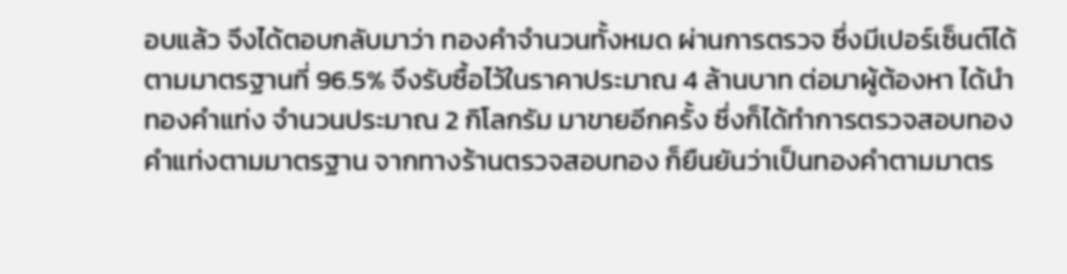อบแล้ว จึงได้ตอบกลับมาว่า ทองคำจำนวนทั้งหมด ผ่านการตรวจ ซึ่งมีเปอร์เซ็นต์ได้ตามมาตรฐานที่ 96.5% จึงรับซื้อไว้ในราคาประมาณ 4 ล้านบาท ต่อมาผู้ต้องหา ได้นำทองคำแท่ง จำนวนประมาณ 2 กิโลกรัม มาขายอีกครั้ง ซึ่งก็ได้ทำการตรวจสอบทองคำแท่งตามมาตรฐาน จากทางร้านตรวจสอบทอง ก็ยืนยันว่าเป็นทองคำตามมาตร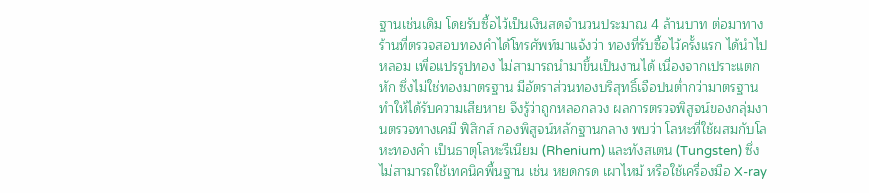ฐานเช่นเดิม โดยรับซื้อไว้เป็นเงินสดจำนวนประมาณ 4 ล้านบาท ต่อมาทางร้านที่ตรวจสอบทองคำได้โทรศัพท์มาแจ้งว่า ทองที่รับซื้อไว้ครั้งแรก ได้นำไปหลอม เพื่อแปรรูปทอง ไม่สามารถนำมาขึ้นเป็นงานได้ เนื่องจากเปราะแตกหัก ซึ่งไม่ใช่ทองมาตรฐาน มีอัตราส่วนทองบริสุทธิ์เจือปนต่ำกว่ามาตรฐาน ทำให้ได้รับความเสียหาย จึงรู้ว่าถูกหลอกลวง ผลการตรวจพิสูจน์ของกลุ่มงานตรวจทางเคมี ฟิสิกส์ กองพิสูจน์หลักฐานกลาง พบว่า โลหะที่ใช้ผสมกับโลหะทองคำ เป็นธาตุโลหะรีเนียม (Rhenium) และทังสเตน (Tungsten) ซึ่งไม่สามารถใช้เทคนิคพื้นฐาน เช่น หยดกรด เผาไหม้ หรือใช้เครื่องมือ X-ray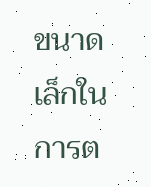ขนาดเล็กในการต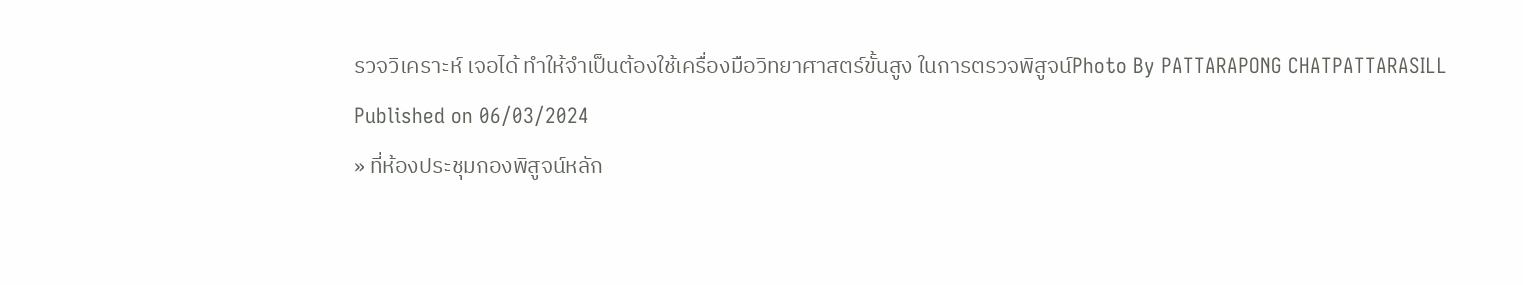รวจวิเคราะห์ เจอได้ ทำให้จำเป็นต้องใช้เครื่องมือวิทยาศาสตร์ขั้นสูง ในการตรวจพิสูจน์Photo By PATTARAPONG CHATPATTARASILL
Published on 06/03/2024
» ที่ห้องประชุมกองพิสูจน์หลัก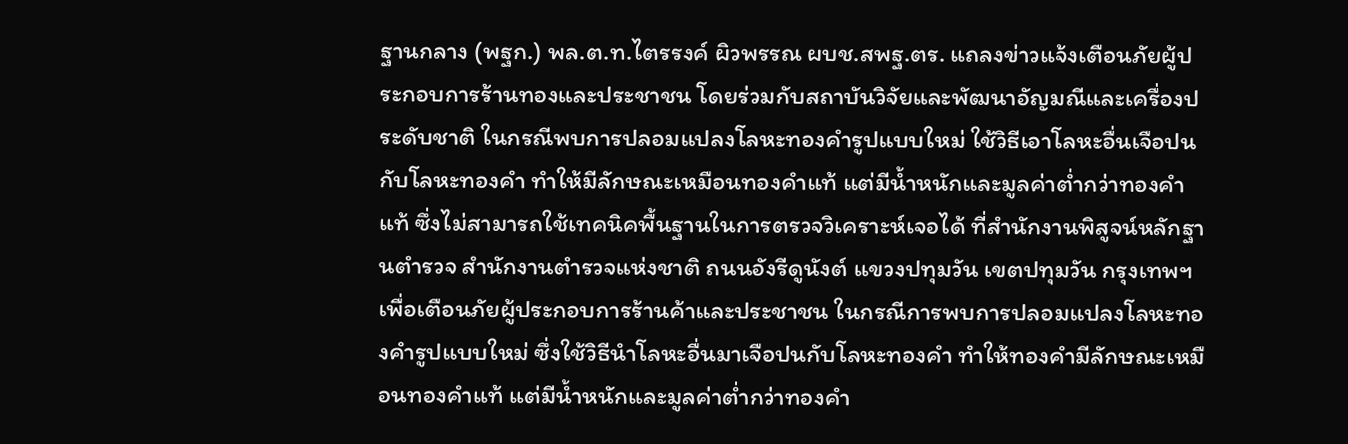ฐานกลาง (พฐก.) พล.ต.ท.ไตรรงค์ ผิวพรรณ ผบช.สพฐ.ตร. แถลงข่าวแจ้งเตือนภัยผู้ประกอบการร้านทองและประชาชน โดยร่วมกับสถาบันวิจัยและพัฒนาอัญมณีและเครื่องประดับชาติ ในกรณีพบการปลอมแปลงโลหะทองคำรูปแบบใหม่ ใช้วิธีเอาโลหะอื่นเจือปนกับโลหะทองคำ ทำให้มีลักษณะเหมือนทองคำแท้ แต่มีน้ำหนักและมูลค่าต่ำกว่าทองคำแท้ ซึ่งไม่สามารถใช้เทคนิคพื้นฐานในการตรวจวิเคราะห์เจอได้ ที่สำนักงานพิสูจน์หลักฐานตำรวจ สำนักงานตำรวจแห่งชาติ ถนนอังรีดูนังต์ เเขวงปทุมวัน เขตปทุมวัน กรุงเทพฯเพื่อเตือนภัยผู้ประกอบการร้านค้าและประชาชน ในกรณีการพบการปลอมแปลงโลหะทองคำรูปแบบใหม่ ซึ่งใช้วิธีนำโลหะอื่นมาเจือปนกับโลหะทองคำ ทำให้ทองคำมีลักษณะเหมือนทองคำแท้ แต่มีน้ำหนักและมูลค่าต่ำกว่าทองคำ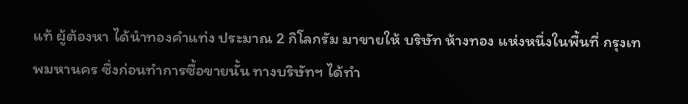แท้ ผู้ต้องหา ได้นำทองคำแท่ง ประมาณ 2 กิโลกรัม มาขายให้ บริษัท ห้างทอง แห่งหนึ่งในพื้นที่ กรุงเทพมหานคร ซึ่งก่อนทำการซื้อขายนั้น ทางบริษัทฯ ได้ทำ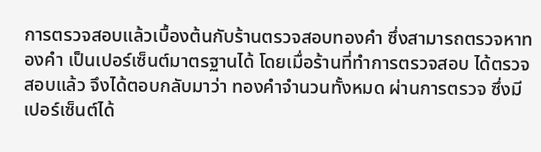การตรวจสอบแล้วเบื้องต้นกับร้านตรวจสอบทองคำ ซึ่งสามารถตรวจหาทองคำ เป็นเปอร์เซ็นต์มาตรฐานได้ โดยเมื่อร้านที่ทำการตรวจสอบ ได้ตรวจสอบแล้ว จึงได้ตอบกลับมาว่า ทองคำจำนวนทั้งหมด ผ่านการตรวจ ซึ่งมีเปอร์เซ็นต์ได้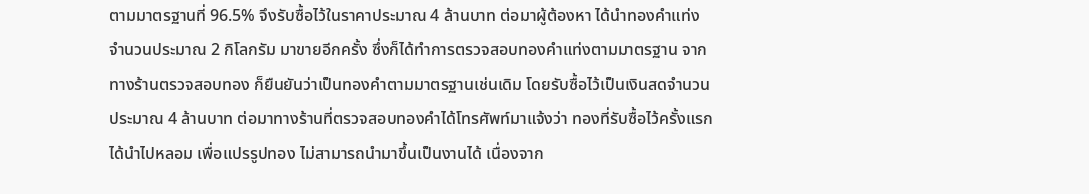ตามมาตรฐานที่ 96.5% จึงรับซื้อไว้ในราคาประมาณ 4 ล้านบาท ต่อมาผู้ต้องหา ได้นำทองคำแท่ง จำนวนประมาณ 2 กิโลกรัม มาขายอีกครั้ง ซึ่งก็ได้ทำการตรวจสอบทองคำแท่งตามมาตรฐาน จากทางร้านตรวจสอบทอง ก็ยืนยันว่าเป็นทองคำตามมาตรฐานเช่นเดิม โดยรับซื้อไว้เป็นเงินสดจำนวนประมาณ 4 ล้านบาท ต่อมาทางร้านที่ตรวจสอบทองคำได้โทรศัพท์มาแจ้งว่า ทองที่รับซื้อไว้ครั้งแรก ได้นำไปหลอม เพื่อแปรรูปทอง ไม่สามารถนำมาขึ้นเป็นงานได้ เนื่องจาก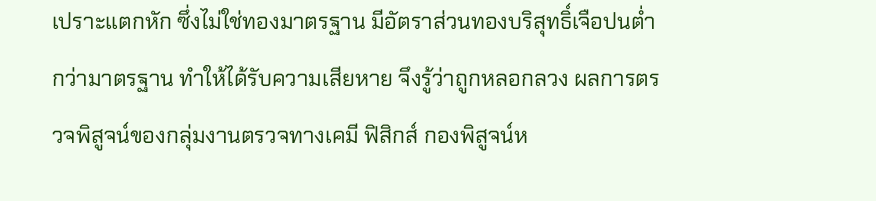เปราะแตกหัก ซึ่งไม่ใช่ทองมาตรฐาน มีอัตราส่วนทองบริสุทธิ์เจือปนต่ำกว่ามาตรฐาน ทำให้ได้รับความเสียหาย จึงรู้ว่าถูกหลอกลวง ผลการตรวจพิสูจน์ของกลุ่มงานตรวจทางเคมี ฟิสิกส์ กองพิสูจน์ห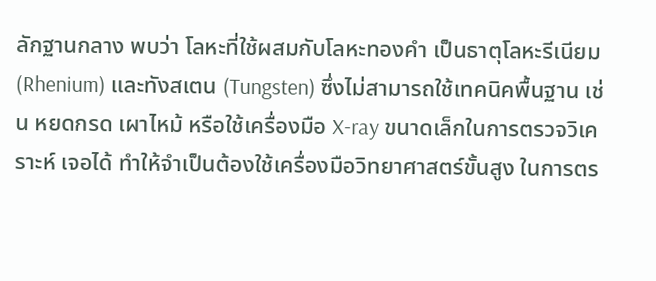ลักฐานกลาง พบว่า โลหะที่ใช้ผสมกับโลหะทองคำ เป็นธาตุโลหะรีเนียม (Rhenium) และทังสเตน (Tungsten) ซึ่งไม่สามารถใช้เทคนิคพื้นฐาน เช่น หยดกรด เผาไหม้ หรือใช้เครื่องมือ X-ray ขนาดเล็กในการตรวจวิเคราะห์ เจอได้ ทำให้จำเป็นต้องใช้เครื่องมือวิทยาศาสตร์ขั้นสูง ในการตร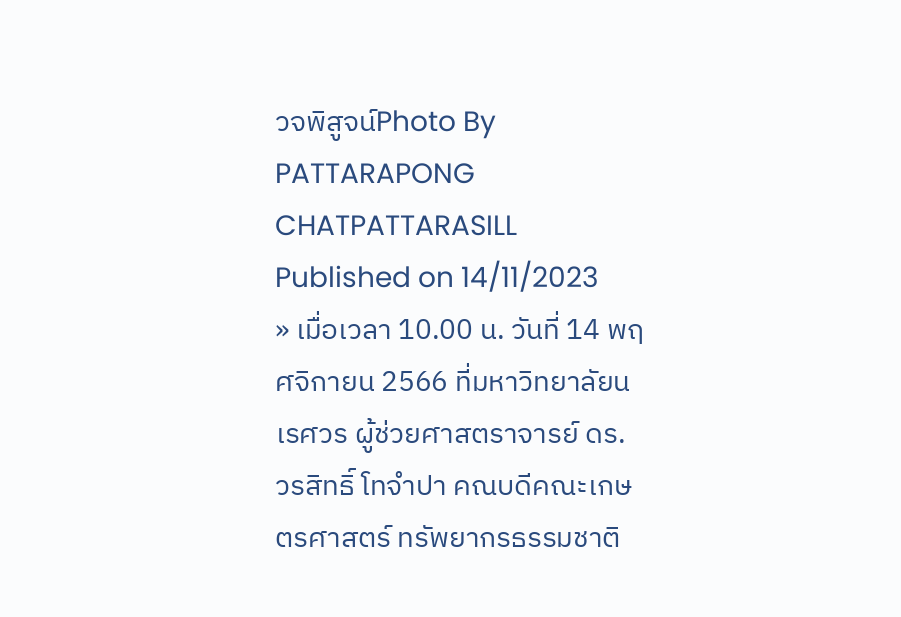วจพิสูจน์Photo By PATTARAPONG CHATPATTARASILL
Published on 14/11/2023
» เมื่อเวลา 10.00 น. วันที่ 14 พฤศจิกายน 2566 ที่มหาวิทยาลัยนเรศวร ผู้ช่วยศาสตราจารย์ ดร. วรสิทธิ์ โทจำปา คณบดีคณะเกษตรศาสตร์ ทรัพยากรธรรมชาติ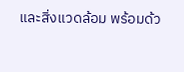และสิ่งแวดล้อม พร้อมด้ว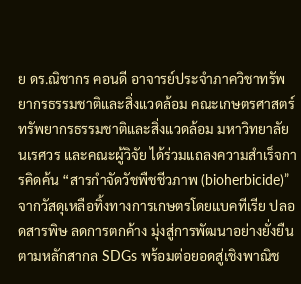ย ดร.ณิชากร คอนดี อาจารย์ประจำภาควิชาทรัพยากรธรรมชาติและสิ่งแวดล้อม คณะเกษตรศาสตร์ ทรัพยากรธรรมชาติและสิ่งแวดล้อม มหาวิทยาลัยนเรศวร และคณะผู้วิจัย ได้ร่วมแถลงความสำเร็จการคิดค้น “สารกำจัดวัชพืชชีวภาพ (bioherbicide)” จากวัสดุเหลือทิ้งทางการเกษตรโดยแบคทีเรีย ปลอดสารพิษ ลดการตกค้าง มุ่งสู่การพัฒนาอย่างยั่งยืนตามหลักสากล SDGs พร้อมต่อยอดสู่เชิงพาณิช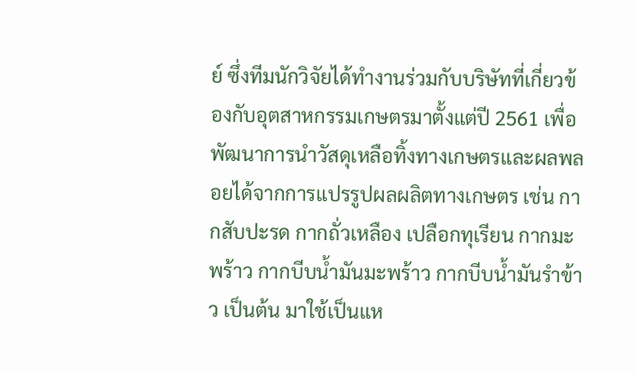ย์ ซึ่งทีมนักวิจัยได้ทำงานร่วมกับบริษัทที่เกี่ยวข้องกับอุตสาหกรรมเกษตรมาตั้งแต่ปี 2561 เพื่อพัฒนาการนำวัสดุเหลือทิ้งทางเกษตรและผลพลอยได้จากการแปรรูปผลผลิตทางเกษตร เช่น กากสับปะรด กากถั่วเหลือง เปลือกทุเรียน กากมะพร้าว กากบีบน้ำมันมะพร้าว กากบีบน้ำมันรำข้าว เป็นต้น มาใช้เป็นแห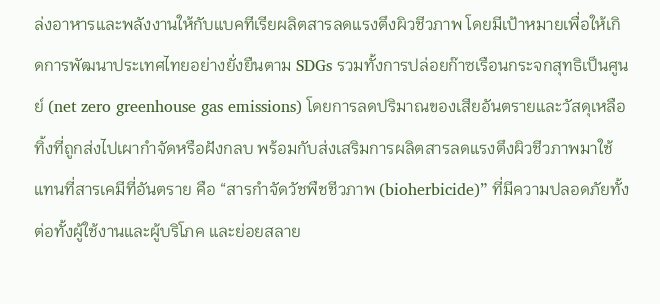ล่งอาหารและพลังงานให้กับแบคทีเรียผลิตสารลดแรงตึงผิวชีวภาพ โดยมีเป้าหมายเพื่อให้เกิดการพัฒนาประเทศไทยอย่างยั่งยืนตาม SDGs รวมทั้งการปล่อยก๊าซเรือนกระจกสุทธิเป็นศูนย์ (net zero greenhouse gas emissions) โดยการลดปริมาณของเสียอันตรายและวัสดุเหลือทิ้งที่ถูกส่งไปเผากำจัดหรือฝังกลบ พร้อมกับส่งเสริมการผลิตสารลดแรงตึงผิวชีวภาพมาใช้แทนที่สารเคมีที่อันตราย คือ “สารกำจัดวัชพืชชีวภาพ (bioherbicide)” ที่มีความปลอดภัยทั้งต่อทั้งผู้ใช้งานและผู้บริโภค และย่อยสลาย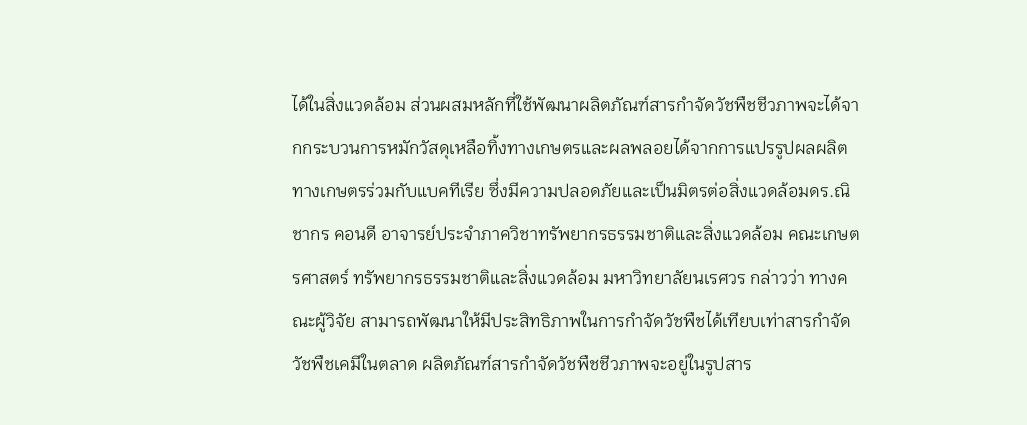ได้ในสิ่งแวดล้อม ส่วนผสมหลักที่ใช้พัฒนาผลิตภัณฑ์สารกำจัดวัชพืชชีวภาพจะได้จากกระบวนการหมักวัสดุเหลือทิ้งทางเกษตรและผลพลอยได้จากการแปรรูปผลผลิตทางเกษตรร่วมกับแบคทีเรีย ซึ่งมีความปลอดภัยและเป็นมิตรต่อสิ่งแวดล้อมดร.ณิชากร คอนดี อาจารย์ประจำภาควิชาทรัพยากรธรรมชาติและสิ่งแวดล้อม คณะเกษตรศาสตร์ ทรัพยากรธรรมชาติและสิ่งแวดล้อม มหาวิทยาลัยนเรศวร กล่าวว่า ทางคณะผู้วิจัย สามารถพัฒนาให้มีประสิทธิภาพในการกำจัดวัชพืชได้เทียบเท่าสารกำจัดวัชพืชเคมีในตลาด ผลิตภัณฑ์สารกำจัดวัชพืชชีวภาพจะอยู่ในรูปสาร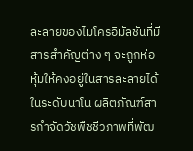ละลายของไมโครอิมัลชันที่มีสารสำคัญต่าง ๆ จะถูกห่อหุ้มให้คงอยู่ในสารละลายได้ในระดับนาโน ผลิตภัณฑ์สารกำจัดวัชพืชชีวภาพที่พัฒ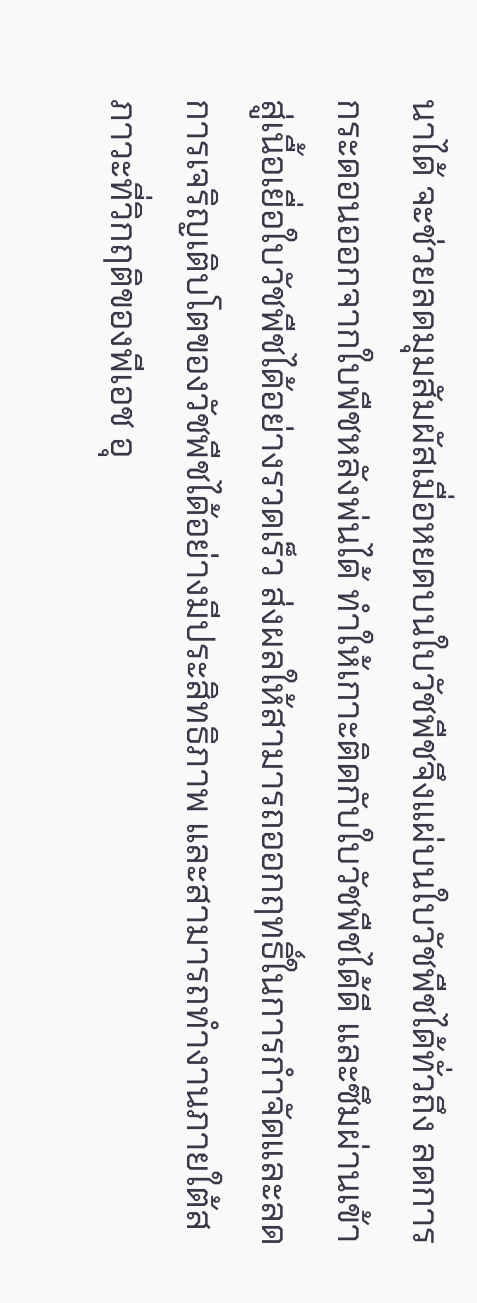นาได้ จะช่วยลดมุมสัมผัสเมื่อหยดบนใบวัชพืชจึงแผ่บนใบวัชพืชได้ทั่วถึง ลดการกระดอนออกจากใบพืชหลังพ่นได้ ทำให้เกาะติดกับใบวัชพืชได้ดี และซึมผ่านเข้าสู่เนื้อเยื่อใบวัชพืชได้อย่างรวดเร็ว ส่งผลให้สามารถออกฤทธิ์ในการกำจัดและลดการเจริญเติบโตของวัชพืชได้อย่างมีประสิทธิภาพ และสามารถทำงานภายใต้สภาวะที่วิกฤติของพีเอช อุ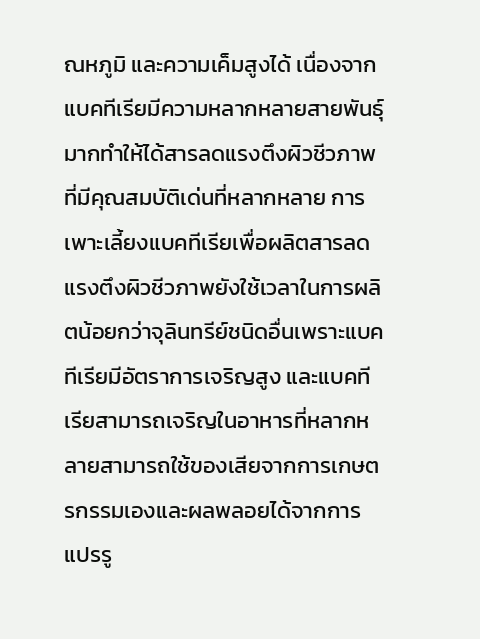ณหภูมิ และความเค็มสูงได้ เนื่องจากแบคทีเรียมีความหลากหลายสายพันธุ์มากทำให้ได้สารลดแรงตึงผิวชีวภาพที่มีคุณสมบัติเด่นที่หลากหลาย การเพาะเลี้ยงแบคทีเรียเพื่อผลิตสารลดแรงตึงผิวชีวภาพยังใช้เวลาในการผลิตน้อยกว่าจุลินทรีย์ชนิดอื่นเพราะแบคทีเรียมีอัตราการเจริญสูง และแบคทีเรียสามารถเจริญในอาหารที่หลากหลายสามารถใช้ของเสียจากการเกษตรกรรมเองและผลพลอยได้จากการแปรรู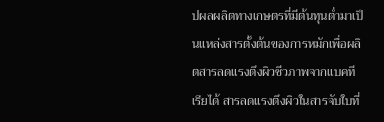ปผลผลิตทางเกษตรที่มีต้นทุนต่ำมาเป็นแหล่งสารตั้งต้นของการหมักเพื่อผลิตสารลดแรงตึงผิวชีวภาพจากแบคทีเรียได้ สารลดแรงตึงผิวในสารจับใบที่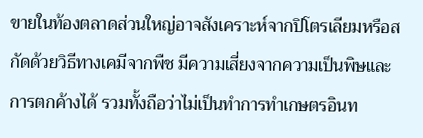ขายในท้องตลาดส่วนใหญ่อาจสังเคราะห์จากปิโตรเลียมหรือสกัดด้วยวิธีทางเคมีจากพืช มีความเสี่ยงจากความเป็นพิษและการตกค้างได้ รวมทั้งถือว่าไม่เป็นทำการทำเกษตรอินท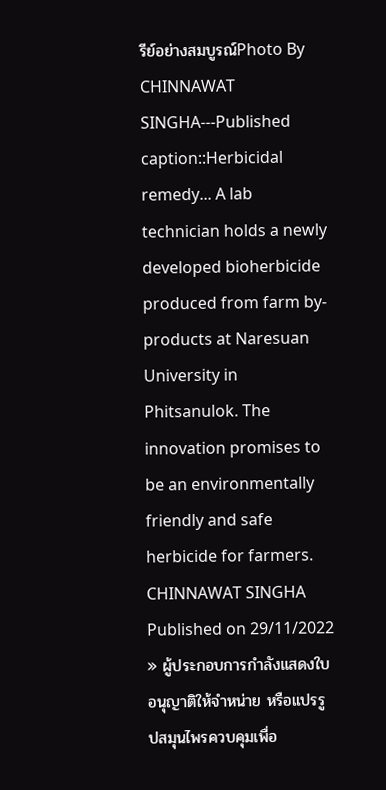รีย์อย่างสมบูรณ์Photo By CHINNAWAT SINGHA---Published caption::Herbicidal remedy... A lab technician holds a newly developed bioherbicide produced from farm by-products at Naresuan University in Phitsanulok. The innovation promises to be an environmentally friendly and safe herbicide for farmers. CHINNAWAT SINGHA
Published on 29/11/2022
» ผู้ประกอบการกำลังแสดงใบอนุญาติให้จำหน่าย หรือแปรรูปสมุนไพรควบคุมเพื่อ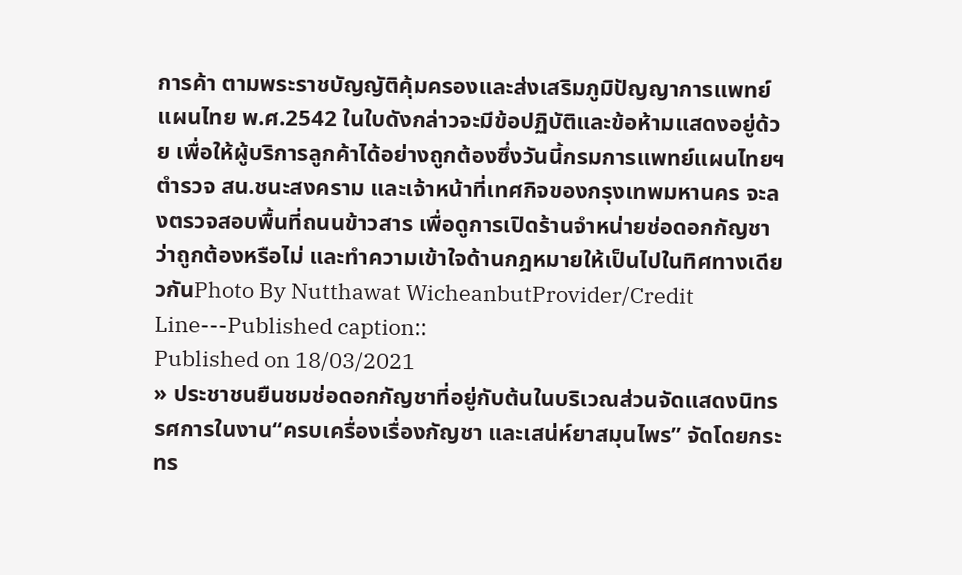การค้า ตามพระราชบัญญัติคุ้มครองและส่งเสริมภูมิปัญญาการแพทย์แผนไทย พ.ศ.2542 ในใบดังกล่าวจะมีข้อปฏิบัติและข้อห้ามแสดงอยู่ด้วย เพื่อให้ผู้บริการลูกค้าได้อย่างถูกต้องซึ่งวันนี้กรมการแพทย์แผนไทยฯ ตำรวจ สน.ชนะสงคราม และเจ้าหน้าที่เทศกิจของกรุงเทพมหานคร จะลงตรวจสอบพื้นที่ถนนข้าวสาร เพื่อดูการเปิดร้านจำหน่ายช่อดอกกัญชาว่าถูกต้องหรือไม่ และทำความเข้าใจด้านกฎหมายให้เป็นไปในทิศทางเดียวกันPhoto By Nutthawat WicheanbutProvider/Credit Line---Published caption::
Published on 18/03/2021
» ประชาชนยืนชมช่อดอกกัญชาที่อยู่กับต้นในบริเวณส่วนจัดแสดงนิทรรศการในงาน“ครบเครื่องเรื่องกัญชา และเสน่ห์ยาสมุนไพร” จัดโดยกระทร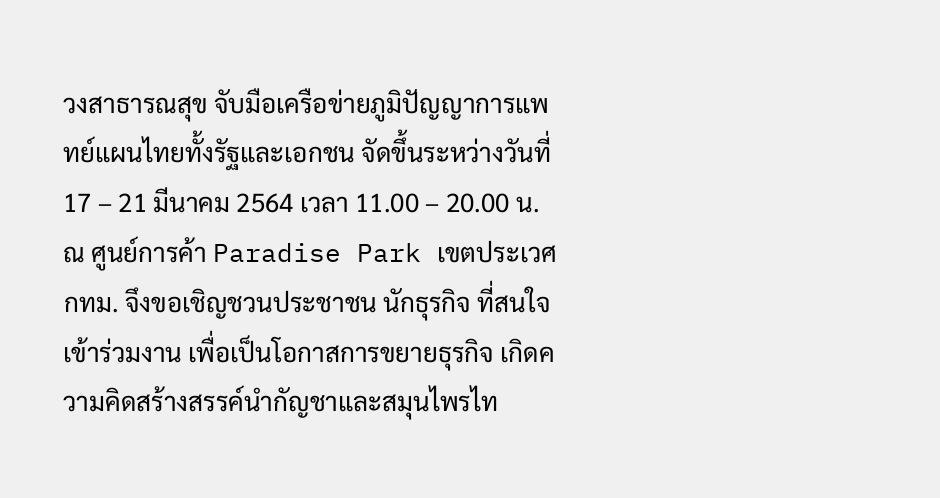วงสาธารณสุข จับมือเครือข่ายภูมิปัญญาการแพทย์แผนไทยทั้งรัฐและเอกชน จัดขึ้นระหว่างวันที่ 17 – 21 มีนาคม 2564 เวลา 11.00 – 20.00 น. ณ ศูนย์การค้า Paradise Park เขตประเวศ กทม. จึงขอเชิญชวนประชาชน นักธุรกิจ ที่สนใจ เข้าร่วมงาน เพื่อเป็นโอกาสการขยายธุรกิจ เกิดความคิดสร้างสรรค์นำกัญชาและสมุนไพรไท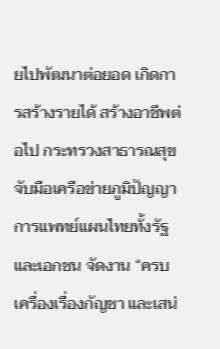ยไปพัฒนาต่อยอด เกิดการสร้างรายได้ สร้างอาชีพต่อไป กระทรวงสาธารณสุข จับมือเครือข่ายภูมิปัญญาการแพทย์แผนไทยทั้งรัฐและเอกชน จัดงาน “ครบเครื่องเรื่องกัญชา และเสน่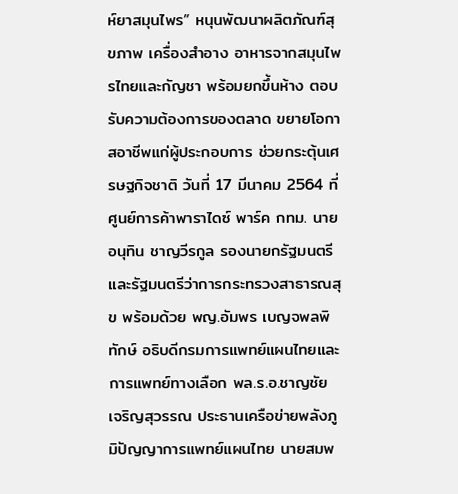ห์ยาสมุนไพร” หนุนพัฒนาผลิตภัณฑ์สุขภาพ เครื่องสำอาง อาหารจากสมุนไพรไทยและกัญชา พร้อมยกขึ้นห้าง ตอบรับความต้องการของตลาด ขยายโอกาสอาชีพแก่ผู้ประกอบการ ช่วยกระตุ้นเศรษฐกิจชาติ วันที่ 17 มีนาคม 2564 ที่ ศูนย์การค้าพาราไดซ์ พาร์ค กทม. นายอนุทิน ชาญวีรกูล รองนายกรัฐมนตรีและรัฐมนตรีว่าการกระทรวงสาธารณสุข พร้อมด้วย พญ.อัมพร เบญจพลพิทักษ์ อธิบดีกรมการแพทย์แผนไทยและการแพทย์ทางเลือก พล.ร.อ.ชาญชัย เจริญสุวรรณ ประธานเครือข่ายพลังภูมิปัญญาการแพทย์แผนไทย นายสมพ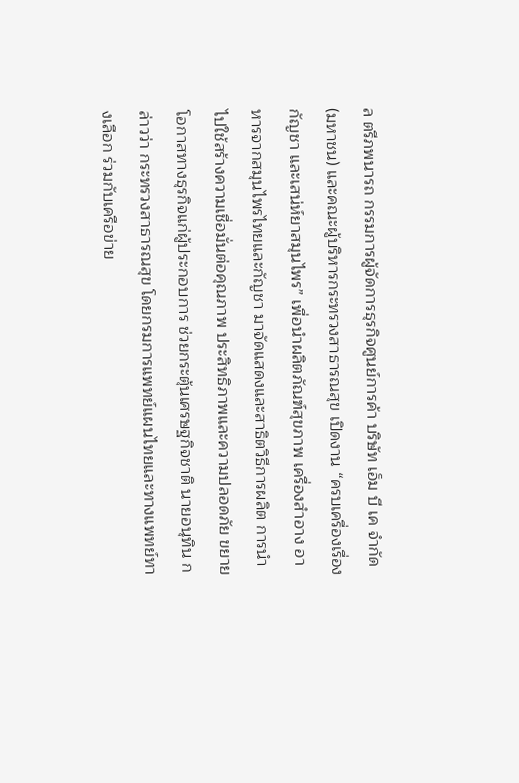ล ตรีภพนารถ กรรมการผู้จัดการธุรกิจศูนย์การค้า บริษัท เอ็ม บี เค จำกัด (มหาชน) และคณะผู้บริหารกระทรวงสาธารณสุข เปิดงาน “ครบเครื่องเรื่องกัญชา และเสน่ห์ยาสมุนไพร” เพื่อนำผลิตภัณฑ์สุขภาพ เครื่องสำอาง อาหารจากสมุนไพรไทยและกัญชา มาจัดแสดงและสาธิตวิธีการผลิต การนำไปใช้สร้างความเชื่อมั่นต่อคุณภาพ ประสิทธิภาพและความปลอดภัย ขยายโอกาสทางธุรกิจแก่ผู้ประกอบการ ช่วยกระตุ้นเศรษฐกิจชาติ นายอนุทิน กล่าวว่า กระทรวงสาธารณสุข โดยกรมการแพทย์แผนไทยและทางแพทย์ทางเลือก ร่วมกับเครือข่าย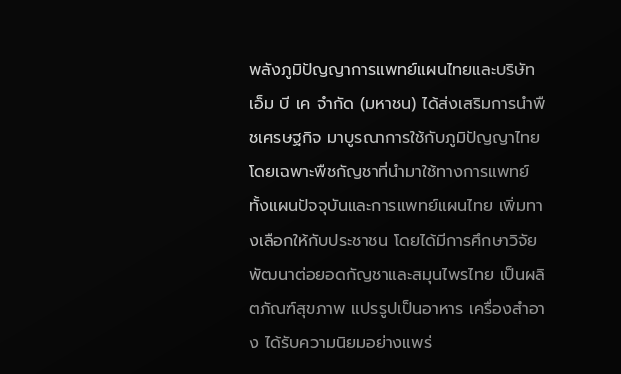พลังภูมิปัญญาการแพทย์แผนไทยและบริษัท เอ็ม บี เค จำกัด (มหาชน) ได้ส่งเสริมการนำพืชเศรษฐกิจ มาบูรณาการใช้กับภูมิปัญญาไทย โดยเฉพาะพืชกัญชาที่นำมาใช้ทางการแพทย์ทั้งแผนปัจจุบันและการแพทย์แผนไทย เพิ่มทางเลือกให้กับประชาชน โดยได้มีการศึกษาวิจัย พัฒนาต่อยอดกัญชาและสมุนไพรไทย เป็นผลิตภัณฑ์สุขภาพ แปรรูปเป็นอาหาร เครื่องสำอาง ได้รับความนิยมอย่างแพร่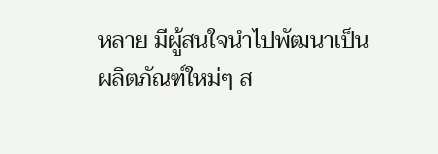หลาย มีผู้สนใจนำไปพัฒนาเป็นผลิตภัณฑ์ใหม่ๆ ส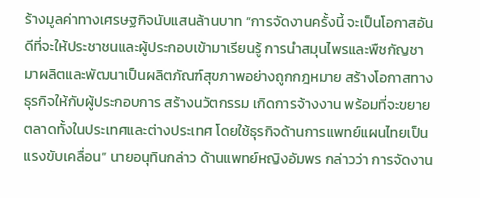ร้างมูลค่าทางเศรษฐกิจนับแสนล้านบาท “การจัดงานครั้งนี้ จะเป็นโอกาสอันดีที่จะให้ประชาชนและผู้ประกอบเข้ามาเรียนรู้ การนำสมุนไพรและพืชกัญชา มาผลิตและพัฒนาเป็นผลิตภัณฑ์สุขภาพอย่างถูกกฎหมาย สร้างโอกาสทางธุรกิจให้กับผู้ประกอบการ สร้างนวัตกรรม เกิดการจ้างงาน พร้อมที่จะขยายตลาดทั้งในประเทศและต่างประเทศ โดยใช้ธุรกิจด้านการแพทย์แผนไทยเป็นแรงขับเคลื่อน” นายอนุทินกล่าว ด้านแพทย์หญิงอัมพร กล่าวว่า การจัดงาน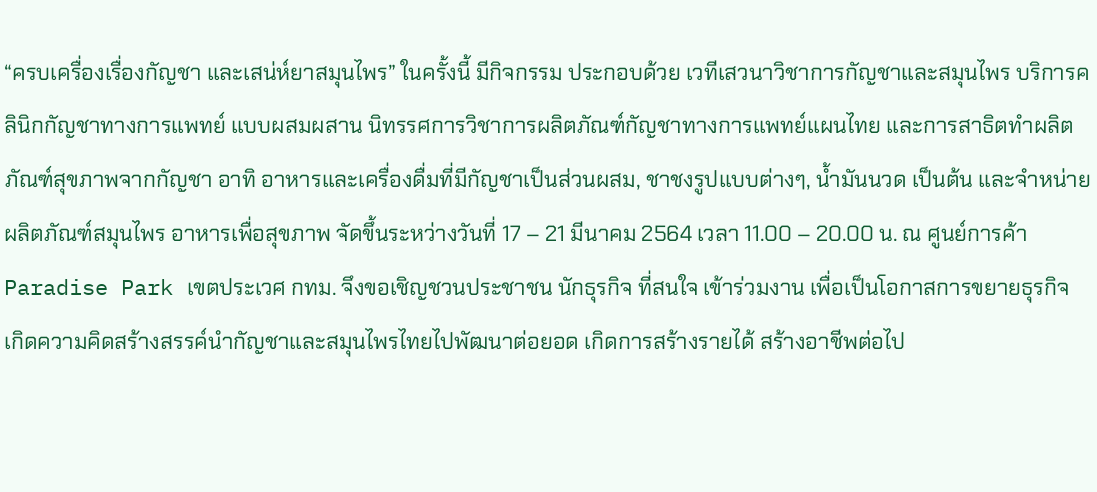“ครบเครื่องเรื่องกัญชา และเสน่ห์ยาสมุนไพร” ในครั้งนี้ มีกิจกรรม ประกอบด้วย เวทีเสวนาวิชาการกัญชาและสมุนไพร บริการคลินิกกัญชาทางการแพทย์ แบบผสมผสาน นิทรรศการวิชาการผลิตภัณฑ์กัญชาทางการแพทย์แผนไทย และการสาธิตทำผลิตภัณฑ์สุขภาพจากกัญชา อาทิ อาหารและเครื่องดื่มที่มีกัญชาเป็นส่วนผสม, ชาชงรูปแบบต่างๆ, น้ำมันนวด เป็นต้น และจำหน่ายผลิตภัณฑ์สมุนไพร อาหารเพื่อสุขภาพ จัดขึ้นระหว่างวันที่ 17 – 21 มีนาคม 2564 เวลา 11.00 – 20.00 น. ณ ศูนย์การค้า Paradise Park เขตประเวศ กทม. จึงขอเชิญชวนประชาชน นักธุรกิจ ที่สนใจ เข้าร่วมงาน เพื่อเป็นโอกาสการขยายธุรกิจ เกิดความคิดสร้างสรรค์นำกัญชาและสมุนไพรไทยไปพัฒนาต่อยอด เกิดการสร้างรายได้ สร้างอาชีพต่อไป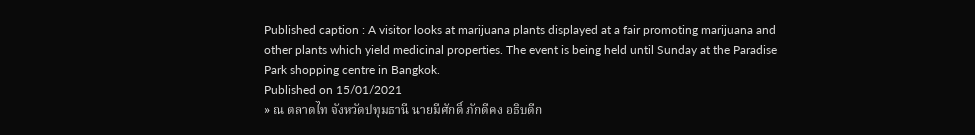Published caption : A visitor looks at marijuana plants displayed at a fair promoting marijuana and other plants which yield medicinal properties. The event is being held until Sunday at the Paradise Park shopping centre in Bangkok.
Published on 15/01/2021
» ณ ตลาดไท จังหวัดปทุมธานี นายมีศักดิ์ ภักดีคง อธิบดีก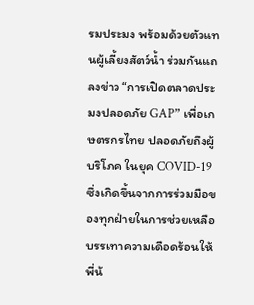รมประมง พร้อมด้วยตัวแทนผู้เลี้ยงสัตว์น้ำ ร่วมกันแถลงข่าว “การเปิดตลาดประมงปลอดภัย GAP” เพื่อเกษตรกรไทย ปลอดภัยถึงผู้บริโภค ในยุค COVID-19 ซึ่งเกิดขึ้นจากการร่วมมือของทุกฝ่ายในการช่วยเหลือบรรเทาความเดือดร้อนให้พี่น้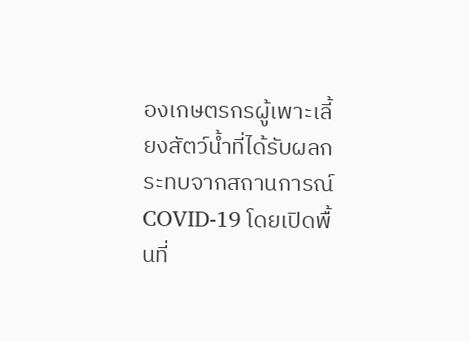องเกษตรกรผู้เพาะเลี้ยงสัตว์น้ำที่ได้รับผลกระทบจากสถานการณ์ COVID-19 โดยเปิดพื้นที่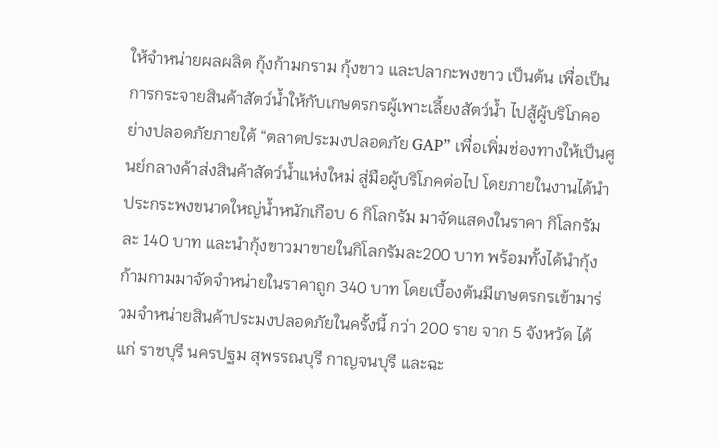ให้จำหน่ายผลผลิต กุ้งก้ามกราม กุ้งขาว และปลากะพงขาว เป็นต้น เพื่อเป็นการกระจายสินค้าสัตว์น้ำให้กับเกษตรกรผู้เพาะเลี้ยงสัตว์น้ำ ไปสู้ผู้บริโภคอย่างปลอดภัยภายใต้ “ตลาดประมงปลอดภัย GAP” เพื่อเพิ่มช่องทางให้เป็นศูนย์กลางค้าส่งสินค้าสัตว์น้ำแห่งใหม่ สู่มือผู้บริโภคต่อไป โดยภายในงานได้นำประกระพงขนาดใหญ่น้ำหนักเกือบ 6 กิโลกรัม มาจัดแสดงในราคา กิโลกรัมละ 140 บาท และนำกุ้งขาวมาขายในกิโลกรัมละ200 บาท พร้อมทั้งได้นำกุ้งก้ามกามมาจัดจำหน่ายในราคาถูก 340 บาท โดยเบื้องต้นมีเกษตรกรเข้ามาร่วมจำหน่ายสินค้าประมงปลอดภัยในครั้งนี้ กว่า 200 ราย จาก 5 จังหวัด ได้แก่ ราชบุรี นครปฐม สุพรรณบุรี กาญจนบุรี และฉะ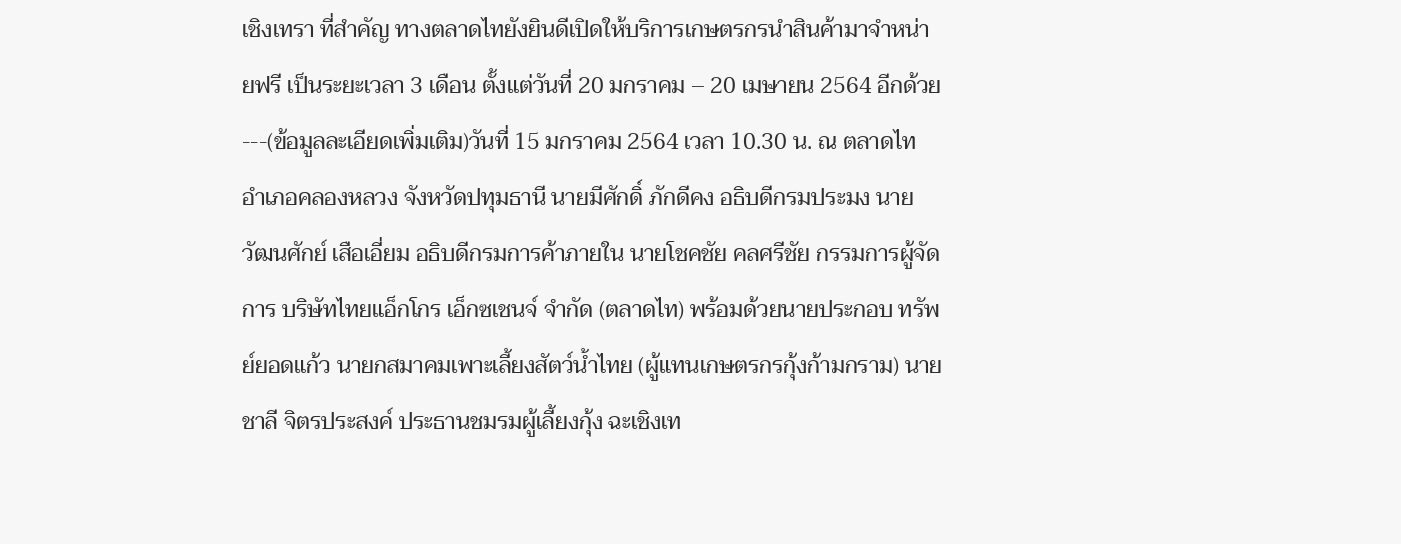เชิงเทรา ที่สำคัญ ทางตลาดไทยังยินดีเปิดให้บริการเกษตรกรนำสินค้ามาจำหน่ายฟรี เป็นระยะเวลา 3 เดือน ตั้งแต่วันที่ 20 มกราคม – 20 เมษายน 2564 อีกด้วย ---(ข้อมูลละเอียดเพิ่มเติม)วันที่ 15 มกราคม 2564 เวลา 10.30 น. ณ ตลาดไท อำเภอคลองหลวง จังหวัดปทุมธานี นายมีศักดิ์ ภักดีคง อธิบดีกรมประมง นายวัฒนศักย์ เสือเอี่ยม อธิบดีกรมการค้าภายใน นายโชคชัย คลศรีชัย กรรมการผู้จัดการ บริษัทไทยแอ็กโกร เอ็กซเชนจ์ จำกัด (ตลาดไท) พร้อมด้วยนายประกอบ ทรัพย์ยอดแก้ว นายกสมาคมเพาะเลี้ยงสัตว์น้ำไทย (ผู้แทนเกษตรกรกุ้งก้ามกราม) นายชาลี จิตรประสงค์ ประธานชมรมผู้เลี้ยงกุ้ง ฉะเชิงเท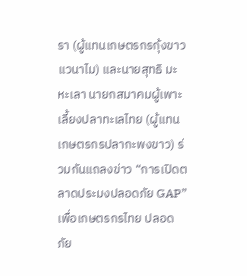รา (ผู้แทนเกษตรกรกุ้งขาวแวนาไม) และนายสุทธิ มะหะเลา นายกสมาคมผู้เพาะเลี้ยงปลาทะเลไทย (ผู้แทนเกษตรกรปลากะพงขาว) ร่วมกันแถลงข่าว “การเปิดตลาดประมงปลอดภัย GAP” เพื่อเกษตรกรไทย ปลอดภัย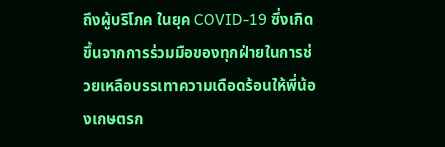ถึงผู้บริโภค ในยุค COVID-19 ซึ่งเกิดขึ้นจากการร่วมมือของทุกฝ่ายในการช่วยเหลือบรรเทาความเดือดร้อนให้พี่น้องเกษตรก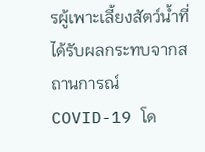รผู้เพาะเลี้ยงสัตว์น้ำที่ได้รับผลกระทบจากสถานการณ์ COVID-19 โด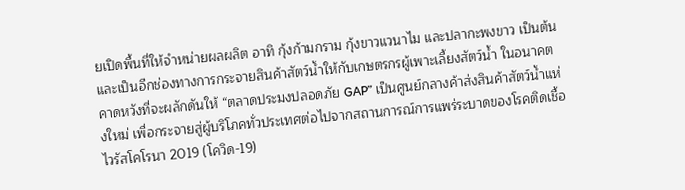ยเปิดพื้นที่ให้จำหน่ายผลผลิต อาทิ กุ้งก้ามกราม กุ้งขาวแวนาไม และปลากะพงขาว เป็นต้น และเป็นอีกช่องทางการกระจายสินค้าสัตว์น้ำให้กับเกษตรกรผู้เพาะเลี้ยงสัตว์น้ำ ในอนาคตคาดหวังที่จะผลักดันให้ “ตลาดประมงปลอดภัย GAP” เป็นศูนย์กลางค้าส่งสินค้าสัตว์น้ำแห่งใหม่ เพื่อกระจายสู่ผู้บริโภคทั่วประเทศต่อไปจากสถานการณ์การแพร่ระบาดของโรคติดเชื้อไวรัสโคโรนา 2019 (โควิด-19)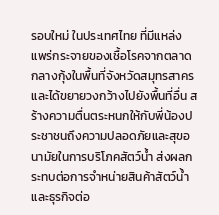รอบใหม่ ในประเทศไทย ที่มีแหล่งแพร่กระจายของเชื้อโรคจากตลาดกลางกุ้งในพื้นที่จังหวัดสมุทรสาครและได้ขยายวงกว้างไปยังพื้นที่อื่น สร้างความตื่นตระหนกให้กับพี่น้องประชาชนถึงความปลอดภัยและสุขอนามัยในการบริโภคสัตว์น้ำ ส่งผลกระทบต่อการจำหน่ายสินค้าสัตว์น้ำและธุรกิจต่อ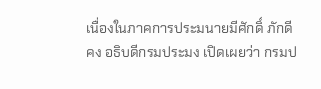เนื่องในภาคการประมนายมีศักดิ์ ภักดีคง อธิบดีกรมประมง เปิดเผยว่า กรมป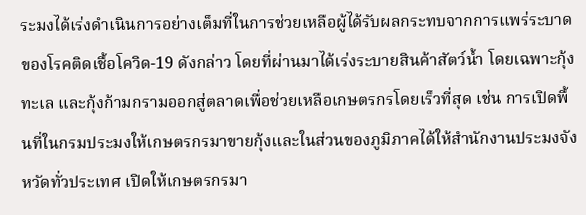ระมงได้เร่งดำเนินการอย่างเต็มที่ในการช่วยเหลือผู้ได้รับผลกระทบจากการแพร่ระบาดของโรคติดเชื้อโควิด-19 ดังกล่าว โดยที่ผ่านมาได้เร่งระบายสินค้าสัตว์น้ำ โดยเฉพาะกุ้งทะเล และกุ้งก้ามกรามออกสู่ตลาดเพื่อช่วยเหลือเกษตรกรโดยเร็วที่สุด เช่น การเปิดพื้นที่ในกรมประมงให้เกษตรกรมาขายกุ้งและในส่วนของภูมิภาคได้ให้สำนักงานประมงจังหวัดทั่วประเทศ เปิดให้เกษตรกรมา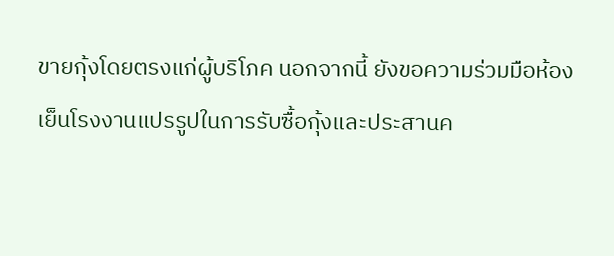ขายกุ้งโดยตรงแก่ผู้บริโภค นอกจากนี้ ยังขอความร่วมมือห้องเย็นโรงงานแปรรูปในการรับซื้อกุ้งและประสานค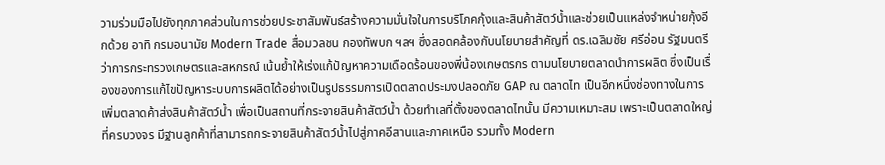วามร่วมมือไปยังทุกภาคส่วนในการช่วยประชาสัมพันธ์สร้างความมั่นใจในการบริโภคกุ้งและสินค้าสัตว์น้ำและช่วยเป็นแหล่งจำหน่ายกุ้งอีกด้วย อาทิ กรมอนามัย Modern Trade สื่อมวลชน กองทัพบก ฯลฯ ซึ่งสอดคล้องกับนโยบายสำคัญที่ ดร.เฉลิมชัย ศรีอ่อน รัฐมนตรีว่าการกระทรวงเกษตรและสหกรณ์ เน้นย้ำให้เร่งแก้ปัญหาความเดือดร้อนของพี่น้องเกษตรกร ตามนโยบายตลาดนำการผลิต ซึ่งเป็นเรื่องของการแก้ไขปัญหาระบบการผลิตได้อย่างเป็นรูปธรรมการเปิดตลาดประมงปลอดภัย GAP ณ ตลาดไท เป็นอีกหนึ่งช่องทางในการเพิ่มตลาดค้าส่งสินค้าสัตว์น้ำ เพื่อเป็นสถานที่กระจายสินค้าสัตว์น้ำ ด้วยทำเลที่ตั้งของตลาดไทนั้น มีความเหมาะสม เพราะเป็นตลาดใหญ่ที่ครบวงจร มีฐานลูกค้าที่สามารถกระจายสินค้าสัตว์น้ำไปสู่ภาคอีสานและภาคเหนือ รวมทั้ง Modern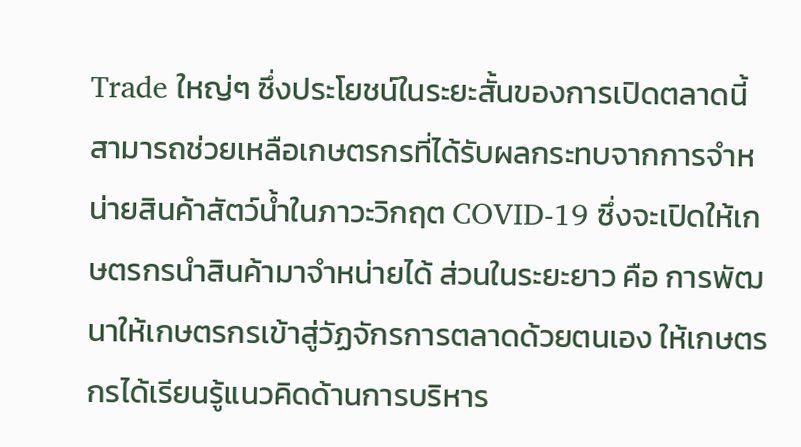Trade ใหญ่ๆ ซึ่งประโยชน์ในระยะสั้นของการเปิดตลาดนี้ สามารถช่วยเหลือเกษตรกรที่ได้รับผลกระทบจากการจำหน่ายสินค้าสัตว์น้ำในภาวะวิกฤต COVID-19 ซึ่งจะเปิดให้เกษตรกรนำสินค้ามาจำหน่ายได้ ส่วนในระยะยาว คือ การพัฒนาให้เกษตรกรเข้าสู่วัฏจักรการตลาดด้วยตนเอง ให้เกษตรกรได้เรียนรู้แนวคิดด้านการบริหาร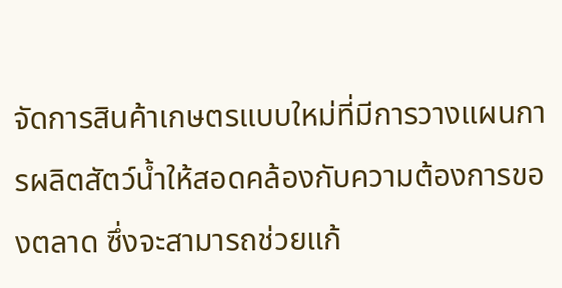จัดการสินค้าเกษตรแบบใหม่ที่มีการวางแผนการผลิตสัตว์น้ำให้สอดคล้องกับความต้องการของตลาด ซึ่งจะสามารถช่วยแก้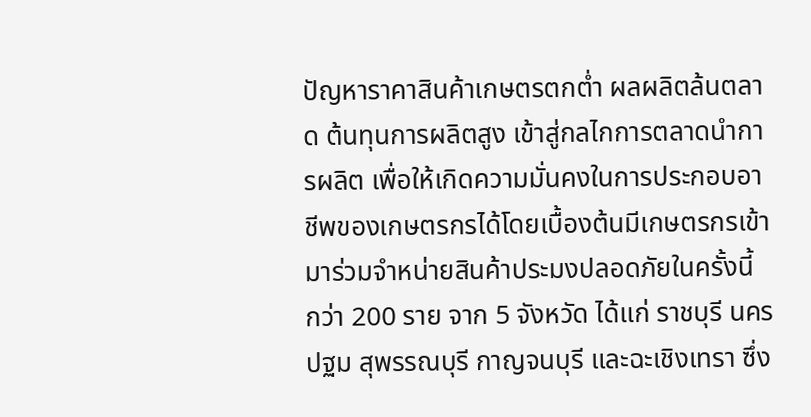ปัญหาราคาสินค้าเกษตรตกต่ำ ผลผลิตล้นตลาด ต้นทุนการผลิตสูง เข้าสู่กลไกการตลาดนำการผลิต เพื่อให้เกิดความมั่นคงในการประกอบอาชีพของเกษตรกรได้โดยเบื้องต้นมีเกษตรกรเข้ามาร่วมจำหน่ายสินค้าประมงปลอดภัยในครั้งนี้ กว่า 200 ราย จาก 5 จังหวัด ได้แก่ ราชบุรี นครปฐม สุพรรณบุรี กาญจนบุรี และฉะเชิงเทรา ซึ่ง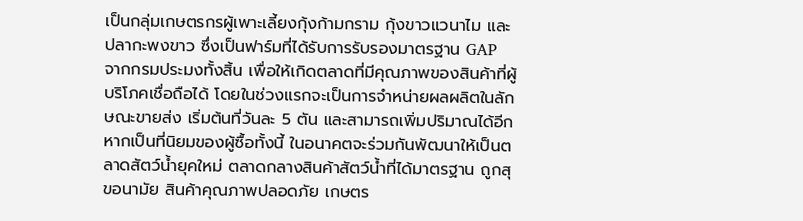เป็นกลุ่มเกษตรกรผู้เพาะเลี้ยงกุ้งก้ามกราม กุ้งขาวแวนาไม และปลากะพงขาว ซึ่งเป็นฟาร์มที่ได้รับการรับรองมาตรฐาน GAP จากกรมประมงทั้งสิ้น เพื่อให้เกิดตลาดที่มีคุณภาพของสินค้าที่ผู้บริโภคเชื่อถือได้ โดยในช่วงแรกจะเป็นการจำหน่ายผลผลิตในลักษณะขายส่ง เริ่มต้นที่วันละ 5 ตัน และสามารถเพิ่มปริมาณได้อีกหากเป็นที่นิยมของผู้ซื้อทั้งนี้ ในอนาคตจะร่วมกันพัฒนาให้เป็นตลาดสัตว์น้ำยุคใหม่ ตลาดกลางสินค้าสัตว์น้ำที่ได้มาตรฐาน ถูกสุขอนามัย สินค้าคุณภาพปลอดภัย เกษตร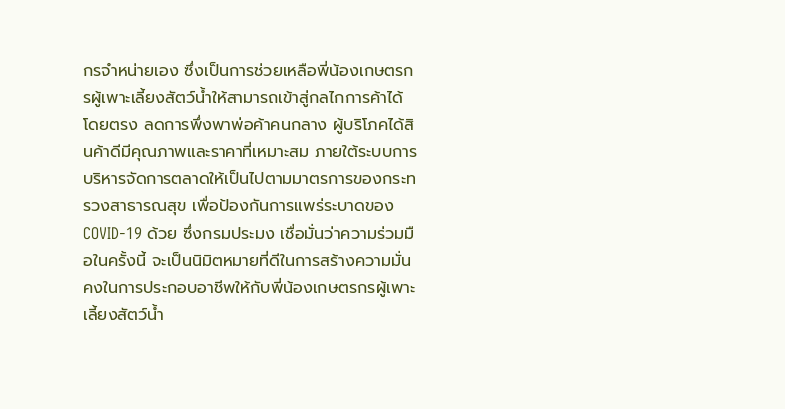กรจำหน่ายเอง ซึ่งเป็นการช่วยเหลือพี่น้องเกษตรกรผู้เพาะเลี้ยงสัตว์น้ำให้สามารถเข้าสู่กลไกการค้าได้โดยตรง ลดการพึ่งพาพ่อค้าคนกลาง ผู้บริโภคได้สินค้าดีมีคุณภาพและราคาที่เหมาะสม ภายใต้ระบบการบริหารจัดการตลาดให้เป็นไปตามมาตรการของกระทรวงสาธารณสุข เพื่อป้องกันการแพร่ระบาดของ COVID-19 ด้วย ซึ่งกรมประมง เชื่อมั่นว่าความร่วมมือในครั้งนี้ จะเป็นนิมิตหมายที่ดีในการสร้างความมั่นคงในการประกอบอาชีพให้กับพี่น้องเกษตรกรผู้เพาะเลี้ยงสัตว์น้ำ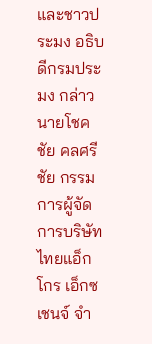และชาวประมง อธิบดีกรมประมง กล่าวนายโชคชัย คลศรีชัย กรรมการผู้จัดการบริษัทไทยแอ็กโกร เอ็กซเชนจ์ จำ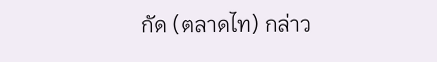กัด (ตลาดไท) กล่าว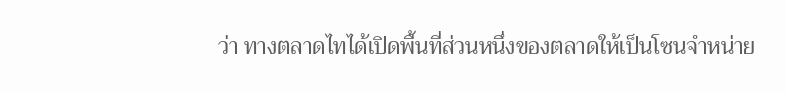ว่า ทางตลาดไทได้เปิดพื้นที่ส่วนหนึ่งของตลาดให้เป็นโซนจำหน่าย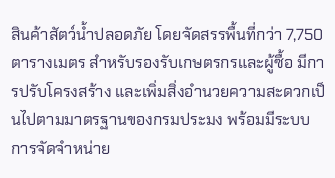สินค้าสัตว์น้ำปลอดภัย โดยจัดสรรพื้นที่กว่า 7,750 ตารางเมตร สำหรับรองรับเกษตรกรและผู้ซื้อ มีการปรับโครงสร้าง และเพิ่มสิ่งอำนวยความสะดวกเป็นไปตามมาตรฐานของกรมประมง พร้อมมีระบบการจัดจำหน่าย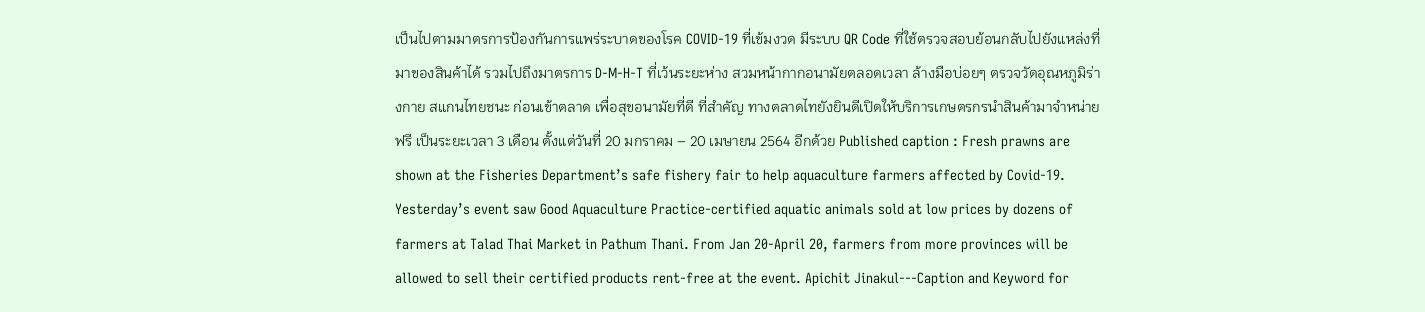เป็นไปตามมาตรการป้องกันการแพร่ระบาดของโรค COVID-19 ที่เข้มงวด มีระบบ QR Code ที่ใช้ตรวจสอบย้อนกลับไปยังแหล่งที่มาของสินค้าได้ รวมไปถึงมาตรการ D-M-H-T ที่เว้นระยะห่าง สวมหน้ากากอนามัยตลอดเวลา ล้างมือบ่อยๆ ตรวจวัดอุณหภูมิร่างกาย สแกนไทยชนะ ก่อนเข้าตลาด เพื่อสุขอนามัยที่ดี ที่สำคัญ ทางตลาดไทยังยินดีเปิดให้บริการเกษตรกรนำสินค้ามาจำหน่ายฟรี เป็นระยะเวลา 3 เดือน ตั้งแต่วันที่ 20 มกราคม – 20 เมษายน 2564 อีกด้วย Published caption : Fresh prawns are shown at the Fisheries Department’s safe fishery fair to help aquaculture farmers affected by Covid-19. Yesterday’s event saw Good Aquaculture Practice-certified aquatic animals sold at low prices by dozens of farmers at Talad Thai Market in Pathum Thani. From Jan 20-April 20, farmers from more provinces will be allowed to sell their certified products rent-free at the event. Apichit Jinakul---Caption and Keyword for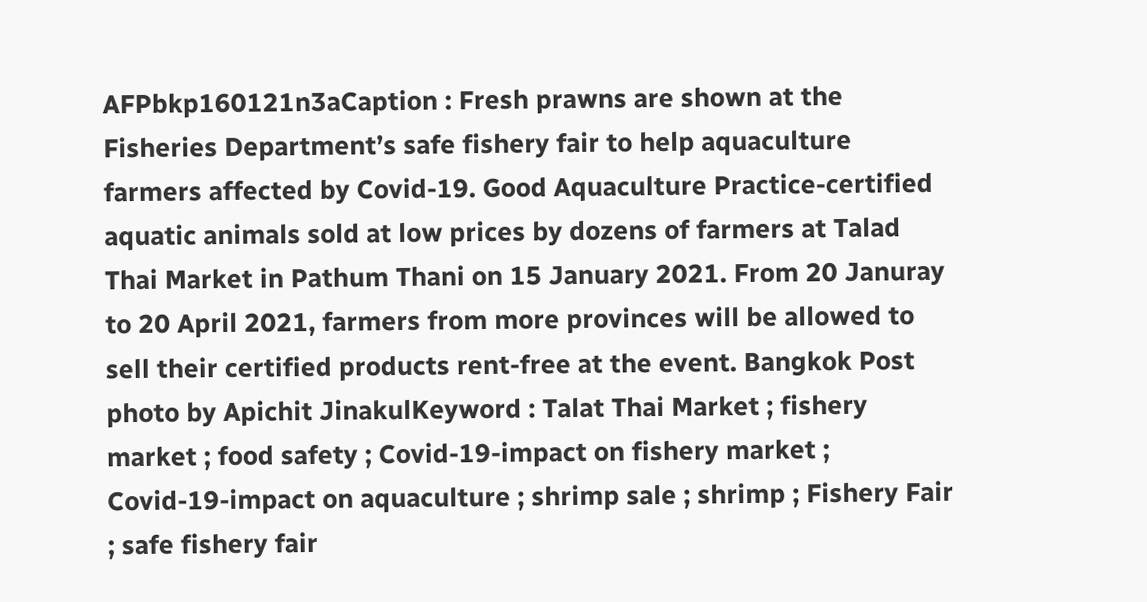AFPbkp160121n3aCaption : Fresh prawns are shown at the Fisheries Department’s safe fishery fair to help aquaculture farmers affected by Covid-19. Good Aquaculture Practice-certified aquatic animals sold at low prices by dozens of farmers at Talad Thai Market in Pathum Thani on 15 January 2021. From 20 Januray to 20 April 2021, farmers from more provinces will be allowed to sell their certified products rent-free at the event. Bangkok Post photo by Apichit JinakulKeyword : Talat Thai Market ; fishery market ; food safety ; Covid-19-impact on fishery market ; Covid-19-impact on aquaculture ; shrimp sale ; shrimp ; Fishery Fair ; safe fishery fair